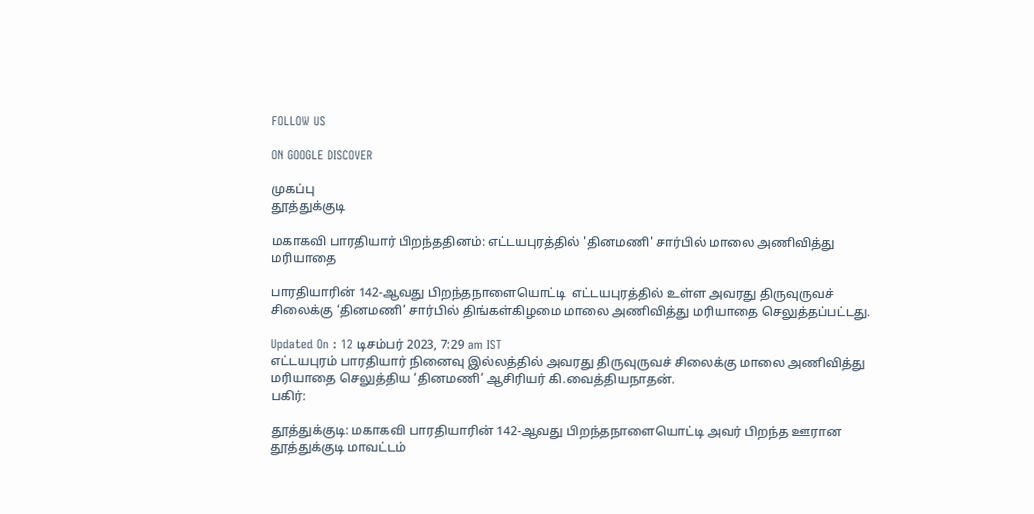FOLLOW US

ON GOOGLE DISCOVER

முகப்பு
தூத்துக்குடி

மகாகவி பாரதியார் பிறந்ததினம்: எட்டயபுரத்தில் 'தினமணி' சார்பில் மாலை அணிவித்து மரியாதை

பாரதியாரின் 142-ஆவது பிறந்தநாளையொட்டி  எட்டயபுரத்தில் உள்ள அவரது திருவுருவச் சிலைக்கு ‘தினமணி’ சார்பில் திங்கள்கிழமை மாலை அணிவித்து மரியாதை செலுத்தப்பட்டது.

Updated On : 12 டிசம்பர் 2023, 7:29 am IST
எட்டயபுரம் பாரதியார் நினைவு இல்லத்தில் அவரது திருவுருவச் சிலைக்கு மாலை அணிவித்து மரியாதை செலுத்திய ‘தினமணி’ ஆசிரியர் கி.வைத்தியநாதன்.
பகிர்:

தூத்துக்குடி: மகாகவி பாரதியாரின் 142-ஆவது பிறந்தநாளையொட்டி அவர் பிறந்த ஊரான தூத்துக்குடி மாவட்டம்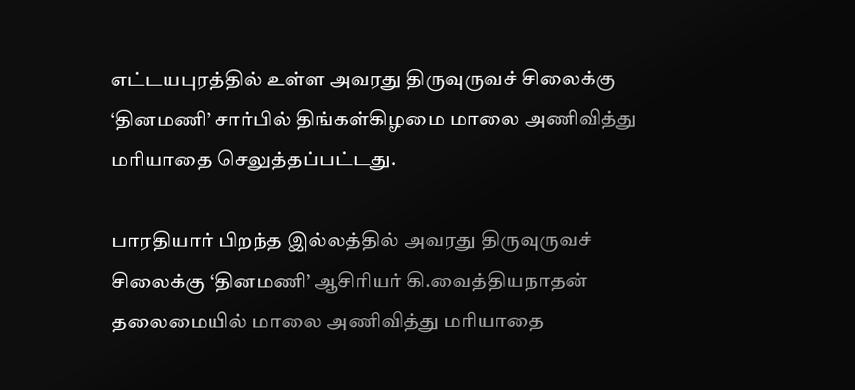எட்டயபுரத்தில் உள்ள அவரது திருவுருவச் சிலைக்கு ‘தினமணி’ சார்பில் திங்கள்கிழமை மாலை அணிவித்து மரியாதை செலுத்தப்பட்டது.

பாரதியார் பிறந்த இல்லத்தில் அவரது திருவுருவச் சிலைக்கு ‘தினமணி’ ஆசிரியர் கி.வைத்தியநாதன் தலைமையில் மாலை அணிவித்து மரியாதை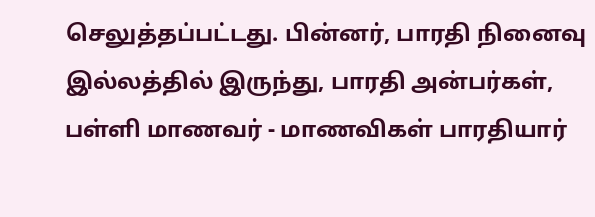செலுத்தப்பட்டது. பின்னர், பாரதி நினைவு இல்லத்தில் இருந்து, பாரதி அன்பர்கள், பள்ளி மாணவர் - மாணவிகள் பாரதியார்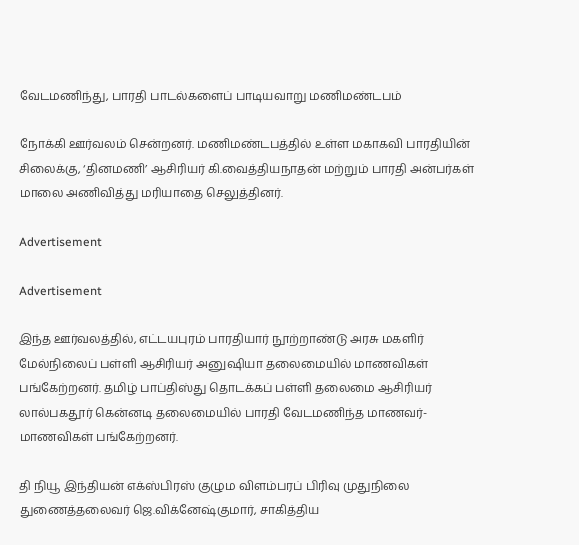வேடமணிந்து, பாரதி பாடல்களைப் பாடியவாறு மணிமண்டபம்

நோக்கி ஊர்வலம் சென்றனர். மணிமண்டபத்தில் உள்ள மகாகவி பாரதியின் சிலைக்கு, ‘தினமணி’ ஆசிரியர் கி.வைத்தியநாதன் மற்றும் பாரதி அன்பர்கள் மாலை அணிவித்து மரியாதை செலுத்தினர்.

Advertisement

Advertisement

இந்த ஊர்வலத்தில், எட்டயபுரம் பாரதியார் நூற்றாண்டு அரசு மகளிர் மேல்நிலைப் பள்ளி ஆசிரியர் அனுஷியா தலைமையில் மாணவிகள் பங்கேற்றனர். தமிழ் பாப்திஸ்து தொடக்கப் பள்ளி தலைமை ஆசிரியர் லால்பகதூர் கென்னடி தலைமையில் பாரதி வேடமணிந்த மாணவர்-மாணவிகள் பங்கேற்றனர்.

தி நியூ இந்தியன் எக்ஸ்பிரஸ் குழும விளம்பரப் பிரிவு முதுநிலை துணைத்தலைவர் ஜெ.விக்னேஷ்குமார், சாகித்திய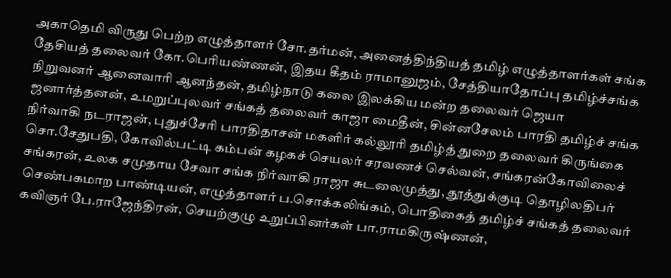அகாதெமி விருது பெற்ற எழுத்தாளர் சோ.தர்மன், அனைத்திந்தியத் தமிழ் எழுத்தாளர்கள் சங்க தேசியத் தலைவர் கோ.பெரியண்ணன், இதய கீதம் ராமானுஜம், சேத்தியாதோப்பு தமிழ்ச்சங்க நிறுவனர் ஆனைவாரி ஆனந்தன், தமிழ்நாடு கலை இலக்கிய மன்ற தலைவர் ஜெயா ஜனார்த்தனன், உமறுப்புலவர் சங்கத் தலைவர் காஜா மைதீன், சின்னசேலம் பாரதி தமிழ்ச் சங்க நிர்வாகி நடராஜன், புதுச்சேரி பாரதிதாசன் மகளிர் கல்லூரி தமிழ்த் துறை தலைவர் கிருங்கை சொ.சேதுபதி, கோவில்பட்டி கம்பன் கழகச் செயலர் சரவணச் செல்வன், சங்கரன்கோவிலைச் சங்கரன், உலக சமுதாய சேவா சங்க நிர்வாகி ராஜா சுடலைமுத்து, தூத்துக்குடி தொழிலதிபர் செண்பகமாற பாண்டியன், எழுத்தாளர் ப.சொக்கலிங்கம், பொதிகைத் தமிழ்ச் சங்கத் தலைவர் கவிஞர் பே.ராஜேந்திரன், செயற்குழு உறுப்பினர்கள் பா.ராமகிருஷ்ணன்,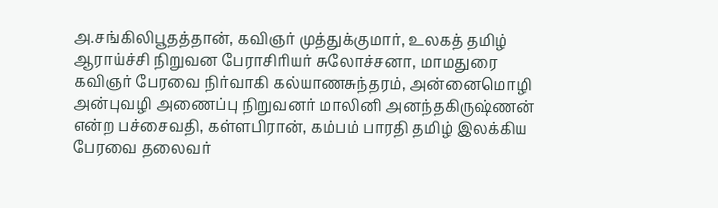அ.சங்கிலிபூதத்தான், கவிஞர் முத்துக்குமார், உலகத் தமிழ் ஆராய்ச்சி நிறுவன பேராசிரியர் சுலோச்சனா, மாமதுரை கவிஞர் பேரவை நிர்வாகி கல்யாணசுந்தரம், அன்னைமொழி அன்புவழி அணைப்பு நிறுவனர் மாலினி அனந்தகிருஷ்ணன் என்ற பச்சைவதி, கள்ளபிரான், கம்பம் பாரதி தமிழ் இலக்கிய பேரவை தலைவர்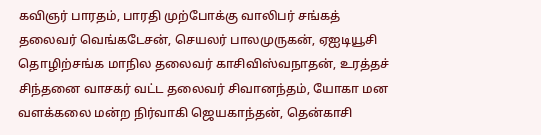கவிஞர் பாரதம், பாரதி முற்போக்கு வாலிபர் சங்கத் தலைவர் வெங்கடேசன், செயலர் பாலமுருகன், ஏஐடியூசி தொழிற்சங்க மாநில தலைவர் காசிவிஸ்வநாதன், உரத்தச் சிந்தனை வாசகர் வட்ட தலைவர் சிவானந்தம், யோகா மன வளக்கலை மன்ற நிர்வாகி ஜெயகாந்தன், தென்காசி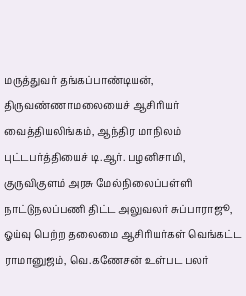மருத்துவர் தங்கப்பாண்டியன், திருவண்ணாமலையைச் ஆசிரியர் வைத்தியலிங்கம், ஆந்திர மாநிலம் புட்டபர்த்தியைச் டி.ஆர். பழனிசாமி, குருவிகுளம் அரசு மேல்நிலைப்பள்ளி நாட்டுநலப்பணி திட்ட அலுவலர் சுப்பாராஜூ, ஓய்வு பெற்ற தலைமை ஆசிரியர்கள் வெங்கட்ட ராமானுஜம், வெ.கணேசன் உள்பட பலர்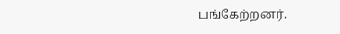பங்கேற்றனர்.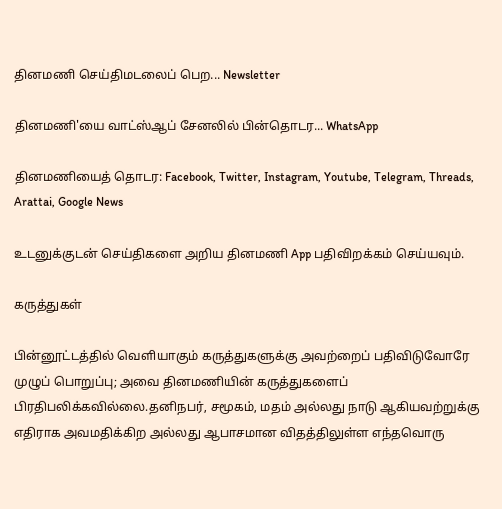தினமணி செய்திமடலைப் பெற... Newsletter

தினமணி'யை வாட்ஸ்ஆப் சேனலில் பின்தொடர... WhatsApp

தினமணியைத் தொடர: Facebook, Twitter, Instagram, Youtube, Telegram, Threads, Arattai, Google News

உடனுக்குடன் செய்திகளை அறிய தினமணி App பதிவிறக்கம் செய்யவும்.

கருத்துகள்

பின்னூட்டத்தில் வெளியாகும் கருத்துகளுக்கு அவற்றைப் பதிவிடுவோரே முழுப் பொறுப்பு; அவை தினமணியின் கருத்துகளைப் பிரதிபலிக்கவில்லை.தனிநபர், சமூகம், மதம் அல்லது நாடு ஆகியவற்றுக்கு எதிராக அவமதிக்கிற அல்லது ஆபாசமான விதத்திலுள்ள எந்தவொரு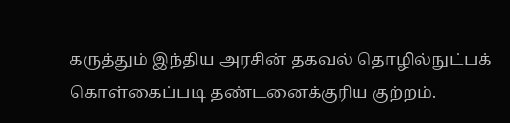கருத்தும் இந்திய அரசின் தகவல் தொழில்நுட்பக் கொள்கைப்படி தண்டனைக்குரிய குற்றம்.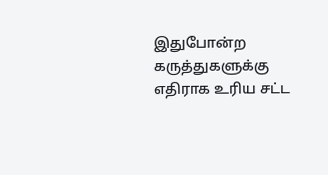இதுபோன்ற கருத்துகளுக்கு எதிராக உரிய சட்ட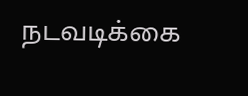நடவடிக்கை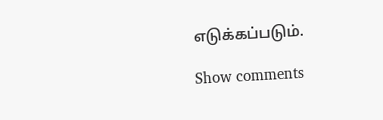எடுக்கப்படும்.

Show comments